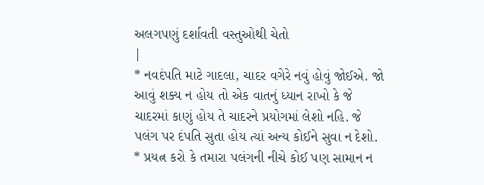અલગપણું દર્શાવતી વસ્તુઓથી ચેતો
|
* નવદંપતિ માટે ગાદલા, ચાદર વગેરે નવું હોવું જોઈએ. જો આવું શક્ય ન હોય તો એક વાતનું ધ્યાન રાખો કે જે ચાદરમાં કાણું હોય તે ચાદરને પ્રયોગમાં લેશો નહિ. જે પલંગ પર દંપતિ સુતા હોય ત્યાં અન્ય કોઈને સુવા ન દેશો.
* પ્રયત્ન કરો કે તમારા પલંગની નીચે કોઈ પણ સામાન ન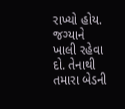રાખ્યો હોય. જગ્યાને ખાલી રહેવા દો. તેનાથી તમારા બેડની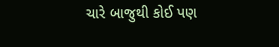ચારે બાજુથી કોઈ પણ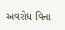અવરોધ વિના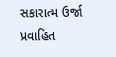સકારાત્મ ઉર્જા પ્રવાહિત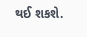થઈ શકશે.